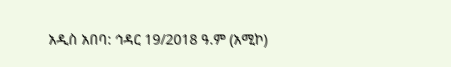አዲስ አበባ: ኅዳር 19/2018 ዓ.ም (አሚኮ)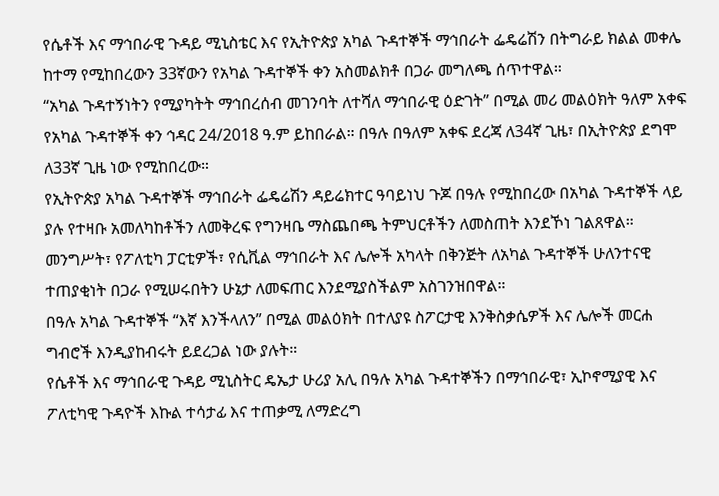የሴቶች እና ማኅበራዊ ጉዳይ ሚኒስቴር እና የኢትዮጵያ አካል ጉዳተኞች ማኅበራት ፌዴሬሽን በትግራይ ክልል መቀሌ ከተማ የሚከበረውን 33ኛውን የአካል ጉዳተኞች ቀን አስመልክቶ በጋራ መግለጫ ሰጥተዋል።
“አካል ጉዳተኝነትን የሚያካትት ማኅበረሰብ መገንባት ለተሻለ ማኅበራዊ ዕድገት” በሚል መሪ መልዕክት ዓለም አቀፍ የአካል ጉዳተኞች ቀን ኅዳር 24/2018 ዓ.ም ይከበራል። በዓሉ በዓለም አቀፍ ደረጃ ለ34ኛ ጊዜ፣ በኢትዮጵያ ደግሞ ለ33ኛ ጊዜ ነው የሚከበረው።
የኢትዮጵያ አካል ጉዳተኞች ማኅበራት ፌዴሬሽን ዳይሬክተር ዓባይነህ ጉጆ በዓሉ የሚከበረው በአካል ጉዳተኞች ላይ ያሉ የተዛቡ አመለካከቶችን ለመቅረፍ የግንዛቤ ማስጨበጫ ትምህርቶችን ለመስጠት እንደኾነ ገልጸዋል።
መንግሥት፣ የፖለቲካ ፓርቲዎች፣ የሲቪል ማኅበራት እና ሌሎች አካላት በቅንጅት ለአካል ጉዳተኞች ሁለንተናዊ ተጠያቂነት በጋራ የሚሠሩበትን ሁኔታ ለመፍጠር እንደሚያስችልም አስገንዝበዋል።
በዓሉ አካል ጉዳተኞች “እኛ እንችላለን” በሚል መልዕክት በተለያዩ ስፖርታዊ እንቅስቃሴዎች እና ሌሎች መርሐ ግብሮች እንዲያከብሩት ይደረጋል ነው ያሉት።
የሴቶች እና ማኅበራዊ ጉዳይ ሚኒስትር ዴኤታ ሁሪያ አሊ በዓሉ አካል ጉዳተኞችን በማኅበራዊ፣ ኢኮኖሚያዊ እና ፖለቲካዊ ጉዳዮች እኩል ተሳታፊ እና ተጠቃሚ ለማድረግ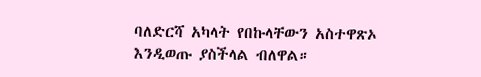ባለድርሻ አካላት የበኩላቸውን አስተዋጽኦ እንዲወጡ ያስችላል ብለዋል።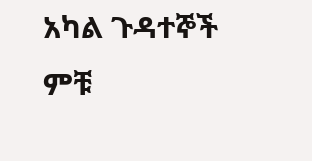አካል ጉዳተኞች ምቹ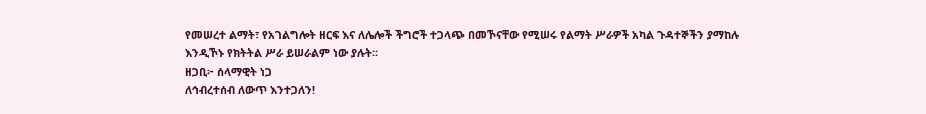የመሠረተ ልማት፣ የአገልግሎት ዘርፍ እና ለሌሎች ችግሮች ተጋላጭ በመኾናቸው የሚሠሩ የልማት ሥራዎች አካል ጉዳተኞችን ያማከሉ እንዲኾኑ የክትትል ሥራ ይሠራልም ነው ያሉት።
ዘጋቢ፦ ሰላማዊት ነጋ
ለኅብረተሰብ ለውጥ እንተጋለን!